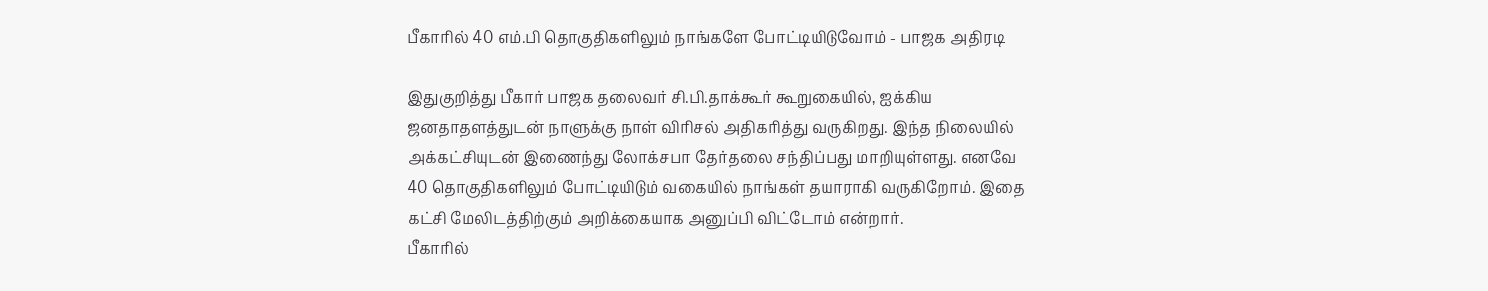பீகாரில் 40 எம்.பி தொகுதிகளிலும் நாங்களே போட்டியிடுவோம் - பாஜக அதிரடி

இதுகுறித்து பீகார் பாஜக தலைவர் சி.பி.தாக்கூர் கூறுகையில், ஐக்கிய ஜனதாதளத்துடன் நாளுக்கு நாள் விரிசல் அதிகரித்து வருகிறது. இந்த நிலையில் அக்கட்சியுடன் இணைந்து லோக்சபா தேர்தலை சந்திப்பது மாறியுள்ளது. எனவே 40 தொகுதிகளிலும் போட்டியிடும் வகையில் நாங்கள் தயாராகி வருகிறோம். இதை கட்சி மேலிடத்திற்கும் அறிக்கையாக அனுப்பி விட்டோம் என்றார்.
பீகாரில்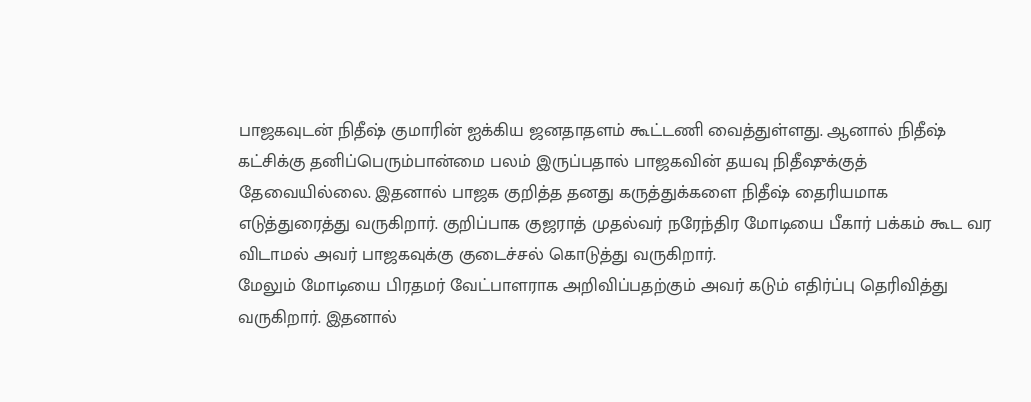பாஜகவுடன் நிதீஷ் குமாரின் ஐக்கிய ஜனதாதளம் கூட்டணி வைத்துள்ளது. ஆனால் நிதீஷ் கட்சிக்கு தனிப்பெரும்பான்மை பலம் இருப்பதால் பாஜகவின் தயவு நிதீஷுக்குத் தேவையில்லை. இதனால் பாஜக குறித்த தனது கருத்துக்களை நிதீஷ் தைரியமாக எடுத்துரைத்து வருகிறார். குறிப்பாக குஜராத் முதல்வர் நரேந்திர மோடியை பீகார் பக்கம் கூட வர விடாமல் அவர் பாஜகவுக்கு குடைச்சல் கொடுத்து வருகிறார்.
மேலும் மோடியை பிரதமர் வேட்பாளராக அறிவிப்பதற்கும் அவர் கடும் எதிர்ப்பு தெரிவித்து வருகிறார். இதனால்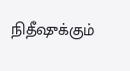நிதீஷுக்கும்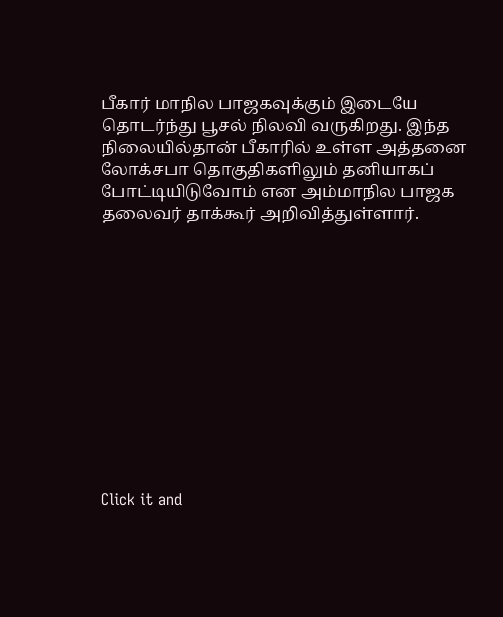பீகார் மாநில பாஜகவுக்கும் இடையே தொடர்ந்து பூசல் நிலவி வருகிறது. இந்த நிலையில்தான் பீகாரில் உள்ள அத்தனை லோக்சபா தொகுதிகளிலும் தனியாகப் போட்டியிடுவோம் என அம்மாநில பாஜக தலைவர் தாக்கூர் அறிவித்துள்ளார்.












Click it and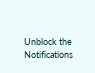Unblock the Notifications